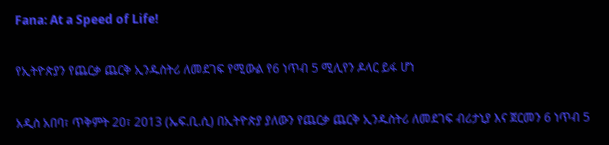Fana: At a Speed of Life!

የኢትዮጵያን የጨርቃ ጨርቅ ኢንዱስትሪ ለመደገፍ የሚውል የ6 ነጥብ 5 ሚሊየን ዶላር ይፋ ሆነ

አዲስ አበባ፣ ጥቅምት 20፣ 2013 (ኤፍ.ቢ.ሲ) በኢትዮጵያ ያለውን የጨርቃ ጨርቅ ኢንዱስትሪ ለመደገፍ ብሪታኒያ እና ጀርመን 6 ነጥብ 5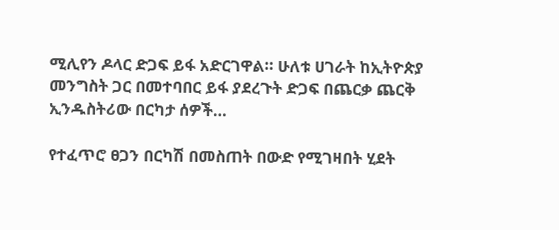ሚሊየን ዶላር ድጋፍ ይፋ አድርገዋል። ሁለቱ ሀገራት ከኢትዮጵያ መንግስት ጋር በመተባበር ይፋ ያደረጉት ድጋፍ በጨርቃ ጨርቅ ኢንዱስትሪው በርካታ ሰዎች…

የተፈጥሮ ፀጋን በርካሽ በመስጠት በውድ የሚገዛበት ሂደት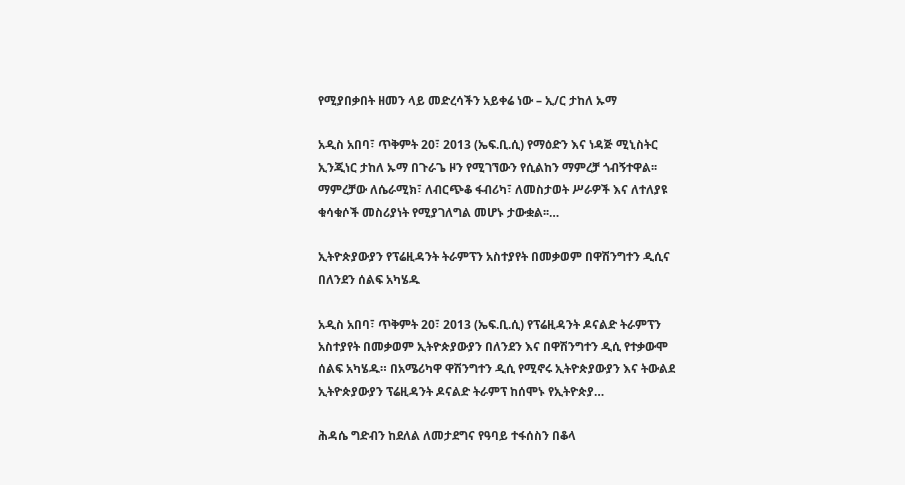የሚያበቃበት ዘመን ላይ መድረሳችን አይቀሬ ነው – ኢ/ር ታከለ ኡማ

አዲስ አበባ፣ ጥቅምት 20፣ 2013 (ኤፍ.ቢ.ሲ) የማዕድን እና ነዳጅ ሚኒስትር ኢንጂነር ታከለ ኡማ በጉራጌ ዞን የሚገኘውን የሲልከን ማምረቻ ጎብኝተዋል፡፡ ማምረቻው ለሴራሚክ፣ ለብርጭቆ ፋብሪካ፣ ለመስታወት ሥራዎች እና ለተለያዩ ቁሳቁሶች መስሪያነት የሚያገለግል መሆኑ ታውቋል፡፡…

ኢትዮጵያውያን የፕሬዚዳንት ትራምፕን አስተያየት በመቃወም በዋሽንግተን ዲሲና በለንደን ሰልፍ አካሄዱ

አዲስ አበባ፣ ጥቅምት 20፣ 2013 (ኤፍ.ቢ.ሲ) የፕሬዚዳንት ዶናልድ ትራምፕን አስተያየት በመቃወም ኢትዮጵያውያን በለንደን እና በዋሽንግተን ዲሲ የተቃውሞ ሰልፍ አካሄዱ። በአሜሪካዋ ዋሽንግተን ዲሲ የሚኖሩ ኢትዮጵያውያን እና ትውልደ ኢትዮጵያውያን ፕሬዚዳንት ዶናልድ ትራምፕ ከሰሞኑ የኢትዮጵያ…

ሕዳሴ ግድብን ከደለል ለመታደግና የዓባይ ተፋሰስን በቆላ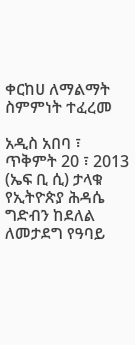ቀርከሀ ለማልማት ስምምነት ተፈረመ

አዲስ አበባ ፣ ጥቅምት 20 ፣ 2013 (ኤፍ ቢ ሲ) ታላቁ የኢትዮጵያ ሕዳሴ ግድብን ከደለል ለመታደግ የዓባይ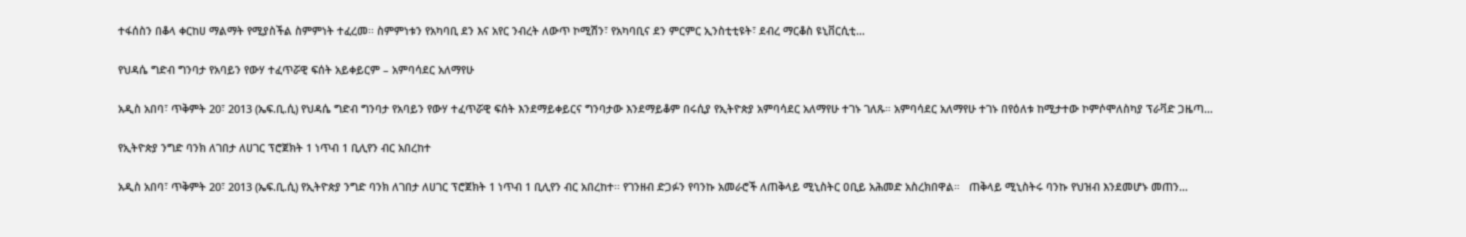ተፋሰስን በቆላ ቀርከሀ ማልማት የሚያስችል ስምምነት ተፈረመ፡፡ ስምምነቱን የአካባቢ ደን እና አየር ንብረት ለውጥ ኮሚሽን፣ የአካባቢና ደን ምርምር ኢንስቲቲዩት፣ ደብረ ማርቆስ ዩኒቨርሲቲ…

የህዳሴ ግድብ ግንባታ የአባይን የውሃ ተፈጥሯዊ ፍሰት አይቀይርም – አምባሳደር አለማየሁ

አዲስ አበባ፣ ጥቅምት 20፣ 2013 (ኤፍ.ቢ.ሲ) የህዳሴ ግድብ ግንባታ የአባይን የውሃ ተፈጥሯዊ ፍሰት እንደማይቀይርና ግንባታው እንደማይቆም በሩሲያ የኢትዮጵያ አምባሳደር አለማየሁ ተገኑ ገለጹ። አምባሳደር አለማየሁ ተገኑ በየዕለቱ ከሚታተው ኮምሶሞለስካያ ፕራቫድ ጋዜጣ…

የኢትዮጵያ ንግድ ባንክ ለገበታ ለሀገር ፕሮጀክት 1 ነጥብ 1 ቢሊየን ብር አበረከተ

አዲስ አበባ፣ ጥቅምት 20፣ 2013 (ኤፍ.ቢ.ሲ) የኢትዮጵያ ንግድ ባንክ ለገበታ ለሀገር ፕሮጀክት 1 ነጥብ 1 ቢሊየን ብር አበረከተ፡፡ የገንዘብ ድጋፉን የባንኩ አመራሮች ለጠቅላይ ሚኒስትር ዐቢይ አሕመድ አስረክበዋል።   ጠቅላይ ሚኒስትሩ ባንኩ የህዝብ እንደመሆኑ መጠን…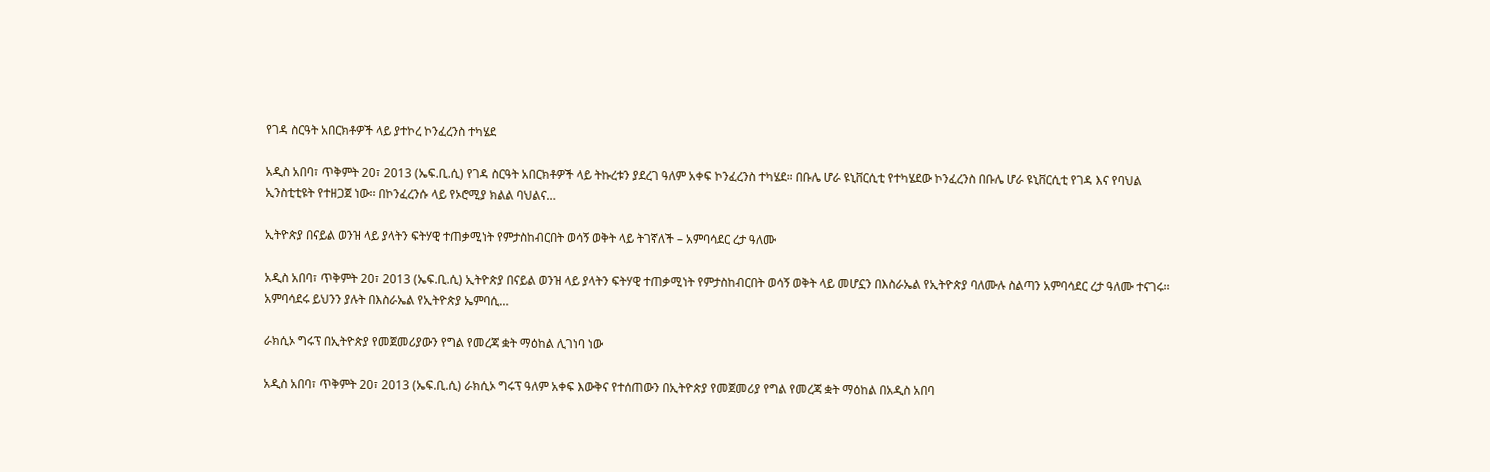የገዳ ስርዓት አበርክቶዎች ላይ ያተኮረ ኮንፈረንስ ተካሄደ

አዲስ አበባ፣ ጥቅምት 20፣ 2013 (ኤፍ.ቢ.ሲ) የገዳ ስርዓት አበርክቶዎች ላይ ትኩረቱን ያደረገ ዓለም አቀፍ ኮንፈረንስ ተካሄደ። በቡሌ ሆራ ዩኒቨርሲቲ የተካሄደው ኮንፈረንስ በቡሌ ሆራ ዩኒቨርሲቲ የገዳ እና የባህል ኢንስቲቲዩት የተዘጋጀ ነው፡፡ በኮንፈረንሱ ላይ የኦሮሚያ ክልል ባህልና…

ኢትዮጵያ በናይል ወንዝ ላይ ያላትን ፍትሃዊ ተጠቃሚነት የምታስከብርበት ወሳኝ ወቅት ላይ ትገኛለች – አምባሳደር ረታ ዓለሙ

አዲስ አበባ፣ ጥቅምት 20፣ 2013 (ኤፍ.ቢ.ሲ) ኢትዮጵያ በናይል ወንዝ ላይ ያላትን ፍትሃዊ ተጠቃሚነት የምታስከብርበት ወሳኝ ወቅት ላይ መሆኗን በእስራኤል የኢትዮጵያ ባለሙሉ ስልጣን አምባሳደር ረታ ዓለሙ ተናገሩ፡፡   አምባሳደሩ ይህንን ያሉት በእስራኤል የኢትዮጵያ ኤምባሲ…

ራክሲኦ ግሩፕ በኢትዮጵያ የመጀመሪያውን የግል የመረጃ ቋት ማዕከል ሊገነባ ነው

አዲስ አበባ፣ ጥቅምት 20፣ 2013 (ኤፍ.ቢ.ሲ) ራክሲኦ ግሩፕ ዓለም አቀፍ እውቅና የተሰጠውን በኢትዮጵያ የመጀመሪያ የግል የመረጃ ቋት ማዕከል በአዲስ አበባ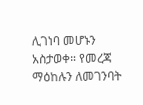ሊገነባ መሆኑን አስታወቀ። የመረጃ ማዕከሉን ለመገንባት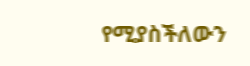የሚያስችለውን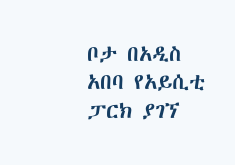ቦታ በአዲስ አበባ የአይሲቲ ፓርክ ያገኘ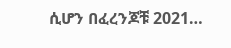ሲሆን በፈረንጆቹ 2021…